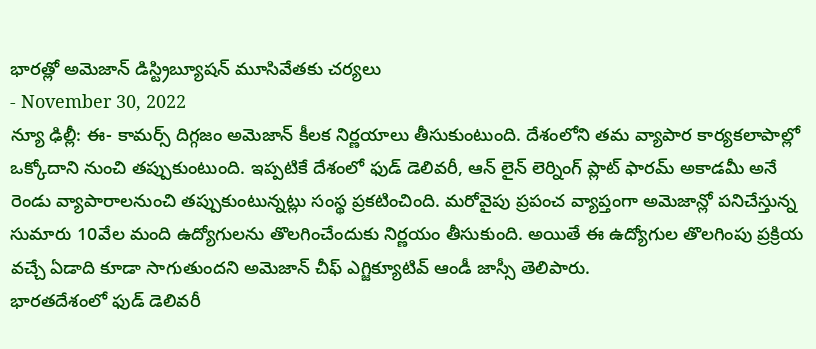భారత్లో అమెజాన్ డిస్ట్రిబ్యూషన్ మూసివేతకు చర్యలు
- November 30, 2022
న్యూ ఢిల్లీ: ఈ- కామర్స్ దిగ్గజం అమెజాన్ కీలక నిర్ణయాలు తీసుకుంటుంది. దేశంలోని తమ వ్యాపార కార్యకలాపాల్లో ఒక్కోదాని నుంచి తప్పుకుంటుంది. ఇప్పటికే దేశంలో ఫుడ్ డెలివరీ, ఆన్ లైన్ లెర్నింగ్ ప్లాట్ ఫారమ్ అకాడమీ అనే రెండు వ్యాపారాలనుంచి తప్పుకుంటున్నట్లు సంస్థ ప్రకటించింది. మరోవైపు ప్రపంచ వ్యాప్తంగా అమెజాన్లో పనిచేస్తున్న సుమారు 10వేల మంది ఉద్యోగులను తొలగించేందుకు నిర్ణయం తీసుకుంది. అయితే ఈ ఉద్యోగుల తొలగింపు ప్రక్రియ వచ్చే ఏడాది కూడా సాగుతుందని అమెజాన్ చీఫ్ ఎగ్జిక్యూటివ్ ఆండీ జాస్సీ తెలిపారు.
భారతదేశంలో ఫుడ్ డెలివరీ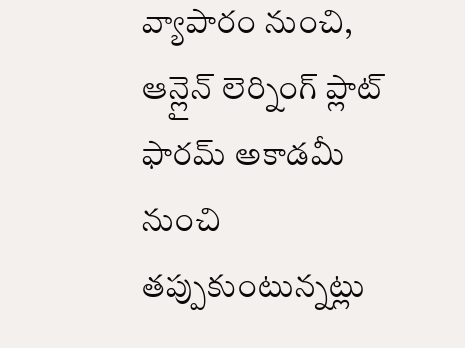వ్యాపారం నుంచి, ఆన్లైన్ లెర్నింగ్ ప్లాట్ ఫారమ్ అకాడమీ నుంచి తప్పుకుంటున్నట్లు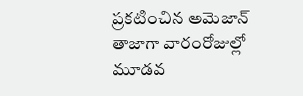ప్రకటించిన అమెజాన్ తాజాగా వారంరోజుల్లో మూడవ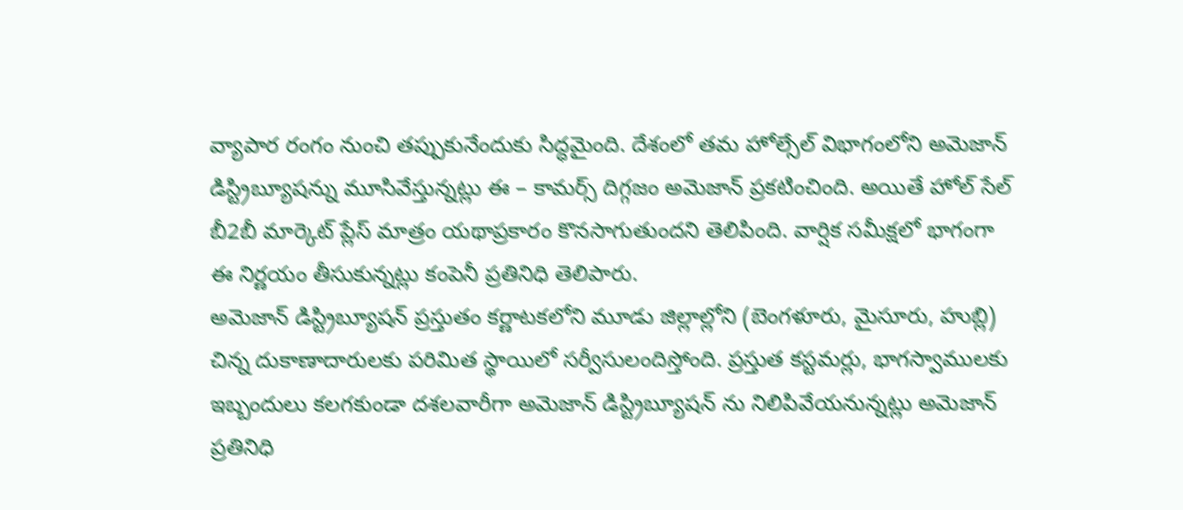వ్యాపార రంగం నుంచి తప్పుకునేందుకు సిద్ధమైంది. దేశంలో తమ హోల్సేల్ విభాగంలోని అమెజాన్ డిస్ట్రిబ్యూషన్ను మూసివేస్తున్నట్లు ఈ – కామర్స్ దిగ్గజం అమెజాన్ ప్రకటించింది. అయితే హోల్ సేల్ బీ2బీ మార్కెట్ ప్లేస్ మాత్రం యథాప్రకారం కొనసాగుతుందని తెలిపింది. వార్షిక సమీక్షలో భాగంగా ఈ నిర్ణయం తీసుకున్నట్లు కంపెనీ ప్రతినిధి తెలిపారు.
అమెజాన్ డిస్ట్రిబ్యూషన్ ప్రస్తుతం కర్ణాటకలోని మూడు జిల్లాల్లోని (బెంగళూరు, మైసూరు, హుబ్లి) చిన్న దుకాణాదారులకు పరిమిత స్థాయిలో సర్వీసులందిస్తోంది. ప్రస్తుత కస్టమర్లు, భాగస్వాములకు ఇబ్బందులు కలగకుండా దశలవారీగా అమెజాన్ డిస్ట్రిబ్యూషన్ ను నిలిపివేయనున్నట్లు అమెజాన్ ప్రతినిధి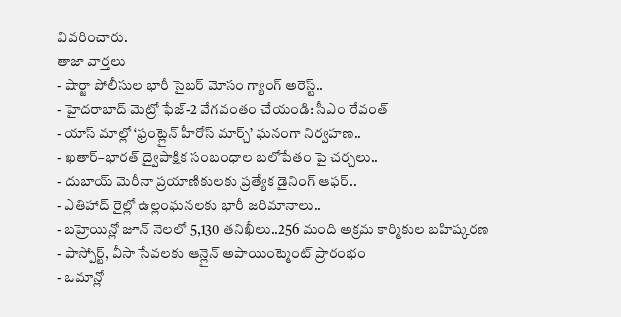వివరించారు.
తాజా వార్తలు
- షార్జా పోలీసుల భారీ సైబర్ మోసం గ్యాంగ్ అరెస్ట్..
- హైదరాబాద్ మెట్రో ఫేజ్-2 వేగవంతం చేయండి: సీఎం రేవంత్
- యాస్ మాల్లో ‘ఫ్రంట్లైన్ హీరోస్ మార్చ్’ ఘనంగా నిర్వహణ..
- ఖతార్–భారత్ ద్వైపాక్షిక సంబంధాల బలోపేతం పై చర్చలు..
- దుబాయ్ మెరీనా ప్రయాణికులకు ప్రత్యేక డైనింగ్ ఆఫర్..
- ఎతిహాద్ రైల్లో ఉల్లంఘనలకు భారీ జరిమానాలు..
- బహ్రెయిన్లో జూన్ నెలలో 5,130 తనిఖీలు..256 మంది అక్రమ కార్మికుల బహిష్కరణ
- పాస్పోర్ట్, వీసా సేవలకు ఆన్లైన్ అపాయింట్మెంట్ ప్రారంభం
- ఒమాన్లో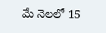మే నెలలో 15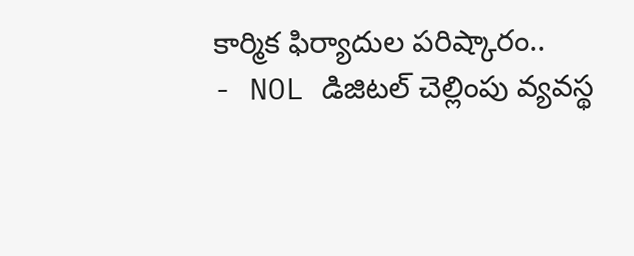కార్మిక ఫిర్యాదుల పరిష్కారం..
- NOL డిజిటల్ చెల్లింపు వ్యవస్థ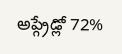అప్గ్రేడ్లో 72%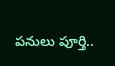పనులు పూర్తి..